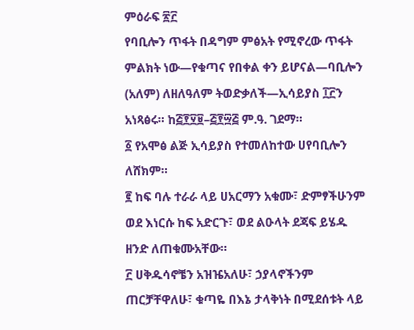ምዕራፍ ፳፫
የባቢሎን ጥፋት በዳግም ምፅአት የሚኖረው ጥፋት ምልክት ነው—የቁጣና የበቀል ቀን ይሆናል—ባቢሎን (አለም) ለዘለዓለም ትወድቃለች—ኢሳይያስ ፲፫ን አነጻፅሩ። ከ፭፻፶፱–፭፻፵፭ ም.ዓ. ገደማ።
፩ የአሞፅ ልጅ ኢሳይያስ የተመለከተው ሀየባቢሎን ለሸክም።
፪ ከፍ ባሉ ተራራ ላይ ሀአርማን አቁሙ፣ ድምፃችሁንም ወደ እነርሱ ከፍ አድርጉ፣ ወደ ልዑላት ደጃፍ ይሄዱ ዘንድ ለጠቁሙአቸው።
፫ ሀቅዱሳኖቼን አዝዤአለሁ፣ ኃያላኖችንም ጠርቻቸዋለሁ፣ ቁጣዬ በእኔ ታላቅነት በሚደሰቱት ላይ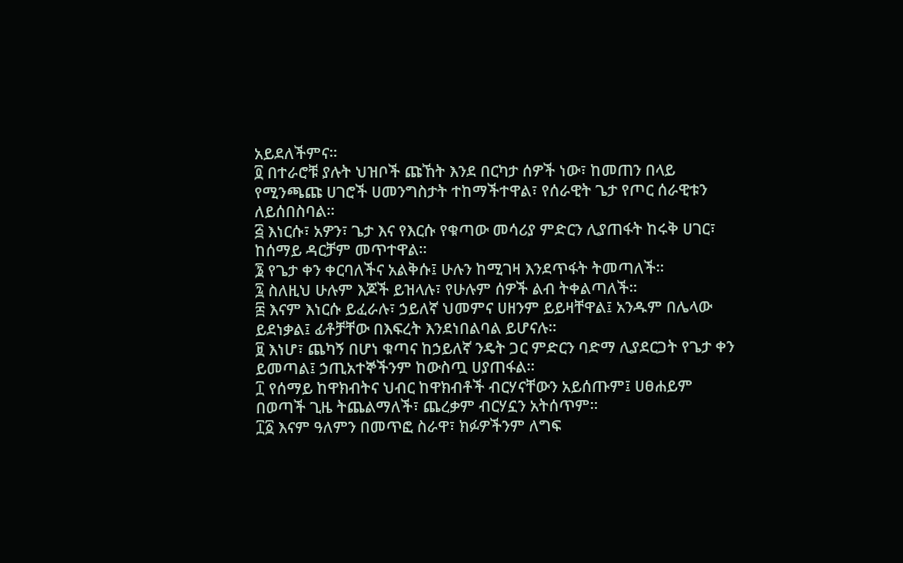አይደለችምና።
፬ በተራሮቹ ያሉት ህዝቦች ጩኸት እንደ በርካታ ሰዎች ነው፣ ከመጠን በላይ የሚንጫጩ ሀገሮች ሀመንግስታት ተከማችተዋል፣ የሰራዊት ጌታ የጦር ሰራዊቱን ለይሰበስባል።
፭ እነርሱ፣ አዎን፣ ጌታ እና የእርሱ የቁጣው መሳሪያ ምድርን ሊያጠፋት ከሩቅ ሀገር፣ ከሰማይ ዳርቻም መጥተዋል።
፮ የጌታ ቀን ቀርባለችና አልቅሱ፤ ሁሉን ከሚገዛ እንደጥፋት ትመጣለች።
፯ ስለዚህ ሁሉም እጆች ይዝላሉ፣ የሁሉም ሰዎች ልብ ትቀልጣለች።
፰ እናም እነርሱ ይፈራሉ፣ ኃይለኛ ህመምና ሀዘንም ይይዛቸዋል፤ አንዱም በሌላው ይደነቃል፤ ፊቶቻቸው በእፍረት እንደነበልባል ይሆናሉ።
፱ እነሆ፣ ጨካኝ በሆነ ቁጣና ከኃይለኛ ንዴት ጋር ምድርን ባድማ ሊያደርጋት የጌታ ቀን ይመጣል፤ ኃጢአተኞችንም ከውስጧ ሀያጠፋል።
፲ የሰማይ ከዋክብትና ህብር ከዋክብቶች ብርሃናቸውን አይሰጡም፤ ሀፀሐይም በወጣች ጊዜ ትጨልማለች፣ ጨረቃም ብርሃኗን አትሰጥም።
፲፩ እናም ዓለምን በመጥፎ ስራዋ፣ ክፉዎችንም ለግፍ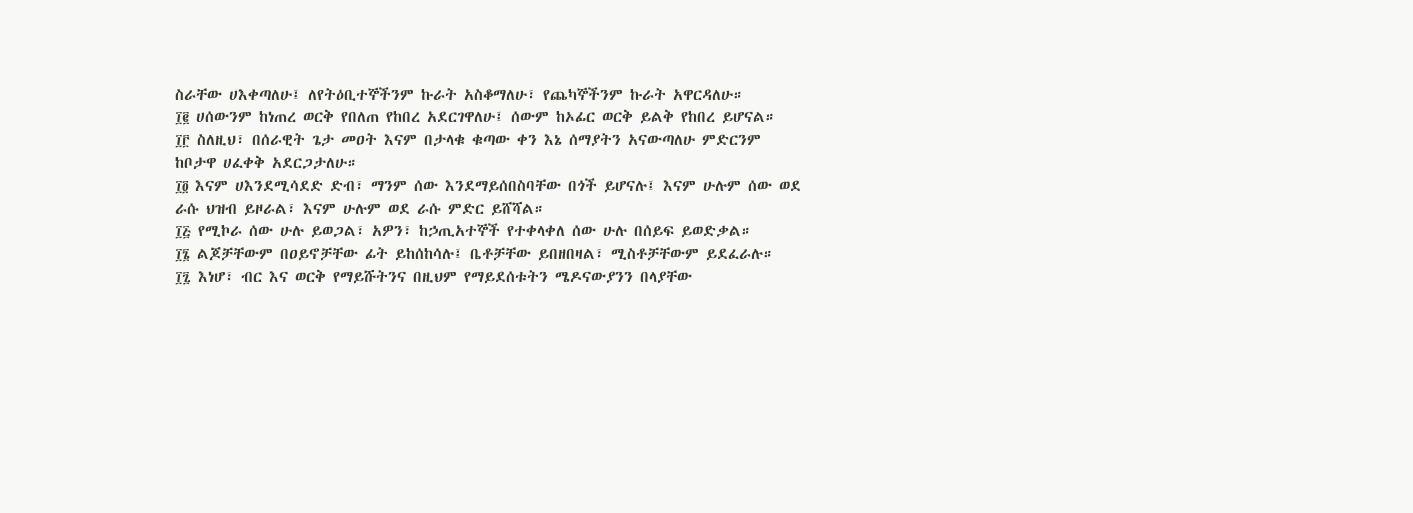ስራቸው ሀእቀጣለሁ፤ ለየትዕቢተኞችንም ኩራት አስቆማለሁ፣ የጨካኞችንም ኩራት አዋርዳለሁ።
፲፪ ሀሰውንም ከነጠረ ወርቅ የበለጠ የከበረ አደርገዋለሁ፤ ሰውም ከኦፊር ወርቅ ይልቅ የከበረ ይሆናል።
፲፫ ስለዚህ፣ በሰራዊት ጌታ መዐት እናም በታላቁ ቁጣው ቀን እኔ ሰማያትን አናውጣለሁ ምድርንም ከቦታዋ ሀፈቀቅ አደርጋታለሁ።
፲፬ እናም ሀእንደሚሳደድ ድብ፣ ማንም ሰው እንደማይሰበስባቸው በጎች ይሆናሉ፤ እናም ሁሉም ሰው ወደ ራሱ ህዝብ ይዞራል፣ እናም ሁሉም ወደ ራሱ ምድር ይሸሻል።
፲፭ የሚኮራ ሰው ሁሉ ይወጋል፣ አዎን፣ ከኃጢአተኞች የተቀላቀለ ሰው ሁሉ በሰይፍ ይወድቃል።
፲፮ ልጆቻቸውም በዐይኖቻቸው ፊት ይከሰከሳሉ፤ ቤቶቻቸው ይበዘበዛል፣ ሚስቶቻቸውም ይደፈራሉ።
፲፯ እነሆ፣ ብር እና ወርቅ የማይሹትንና በዚህም የማይደሰቱትን ሜዶናውያንን በላያቸው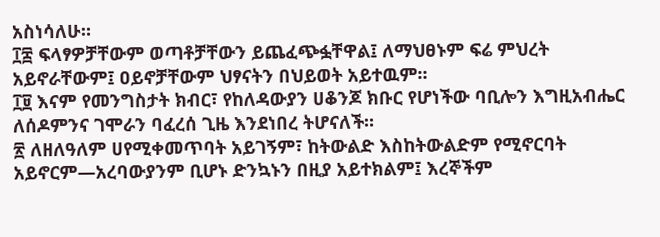አስነሳለሁ።
፲፰ ፍላፃዎቻቸውም ወጣቶቻቸውን ይጨፈጭፏቸዋል፤ ለማህፀኑም ፍሬ ምህረት አይኖራቸውም፤ ዐይኖቻቸውም ህፃናትን በህይወት አይተዉም።
፲፱ እናም የመንግስታት ክብር፣ የከለዳውያን ሀቆንጆ ክቡር የሆነችው ባቢሎን እግዚአብሔር ለሰዶምንና ገሞራን ባፈረሰ ጊዜ እንደነበረ ትሆናለች።
፳ ለዘለዓለም ሀየሚቀመጥባት አይገኝም፣ ከትውልድ እስከትውልድም የሚኖርባት አይኖርም—አረባውያንም ቢሆኑ ድንኳኑን በዚያ አይተክልም፤ እረኞችም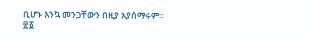ቢሆኑ እንኳ መንጋቸውን በዚያ አያሰማሩም።
፳፩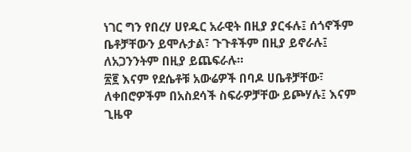ነገር ግን የበረሃ ሀየዱር አራዊት በዚያ ያርፋሉ፤ ሰጎኖችም ቤቶቻቸውን ይሞሉታል፣ ጉጉቶችም በዚያ ይኖራሉ፤ ለአጋንንትም በዚያ ይጨፍራሉ።
፳፪ እናም የደሴቶቹ አውሬዎች በባዶ ሀቤቶቻቸው፣ ለቀበሮዎችም በአስደሳች ስፍራዎቻቸው ይጮሃሉ፤ እናም ጊዜዋ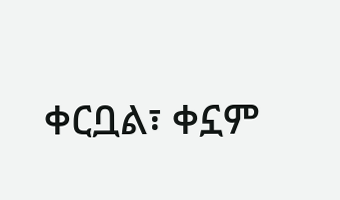ቀርቧል፣ ቀኗም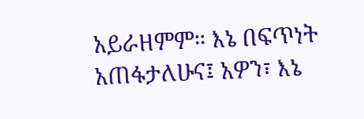አይራዘምም። እኔ በፍጥነት አጠፋታለሁና፤ አዎን፣ እኔ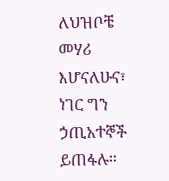ለህዝቦቼ መሃሪ እሆናለሁና፣ ነገር ግን ኃጢአተኞች ይጠፋሉ።